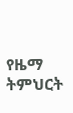የዜማ ትምህርት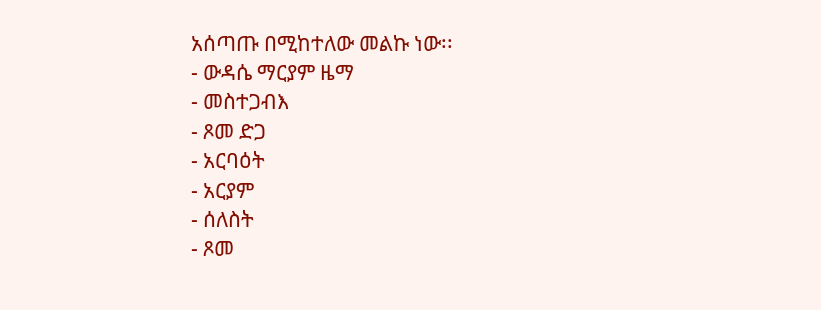አሰጣጡ በሚከተለው መልኩ ነው፡፡
- ውዳሴ ማርያም ዜማ
- መስተጋብእ
- ጾመ ድጋ
- አርባዕት
- አርያም
- ሰለስት
- ጾመ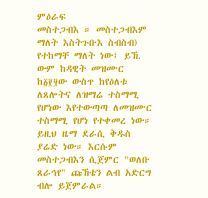ምዕራፍ
መስተጋብእ ። መስተጋብእም ማለት እስትጉቡእ ስብስብ) የተከማቸ ማለት ነው፤ ይኸ. ውም ከዳዊት መዝሙር ከ፩፻፶ው ውስጥ ከየዕለቱ ለጸሎትና ለዝማሬ ተስማሚ የሆነው እየተውጣጣ ለመዝሙር ተስማሚ የሆነ የተቀመረ ነው። ይዚህ ዜማ ደራሲ ቅዱስ ያሬድ ነው። እርሱም መስተጋብእን ሲጀምር "ወለቡ ጸራኅየ" ጩኸቴን ልብ አድርግ ብሎ ይጀምራል።